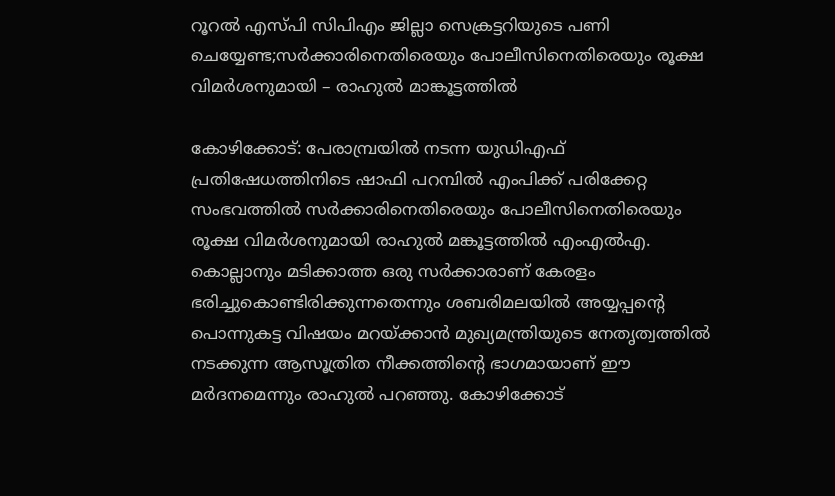റൂറല്‍ എസ്പി സിപിഎം ജില്ലാ സെക്രട്ടറിയുടെ പണി ചെയ്യേണ്ട;സര്‍ക്കാരിനെതിരെയും പോലീസിനെതിരെയും രൂക്ഷ വിമര്‍ശനുമായി – രാഹുല്‍ മാങ്കൂട്ടത്തില്‍

കോഴിക്കോട്: പേരാമ്പ്രയില്‍ നടന്ന യുഡിഎഫ് പ്രതിഷേധത്തിനിടെ ഷാഫി പറമ്പില്‍ എംപിക്ക് പരിക്കേറ്റ സംഭവത്തില്‍ സര്‍ക്കാരിനെതിരെയും പോലീസിനെതിരെയും രൂക്ഷ വിമര്‍ശനുമായി രാഹുല്‍ മങ്കൂട്ടത്തില്‍ എംഎല്‍എ. കൊല്ലാനും മടിക്കാത്ത ഒരു സര്‍ക്കാരാണ് കേരളം ഭരിച്ചുകൊണ്ടിരിക്കുന്നതെന്നും ശബരിമലയില്‍ അയ്യപ്പന്റെ പൊന്നുകട്ട വിഷയം മറയ്ക്കാൻ മുഖ്യമന്ത്രിയുടെ നേതൃത്വത്തില്‍ നടക്കുന്ന ആസൂത്രിത നീക്കത്തിന്റെ ഭാഗമായാണ് ഈ മര്‍ദനമെന്നും രാഹുല്‍ പറഞ്ഞു. കോഴിക്കോട്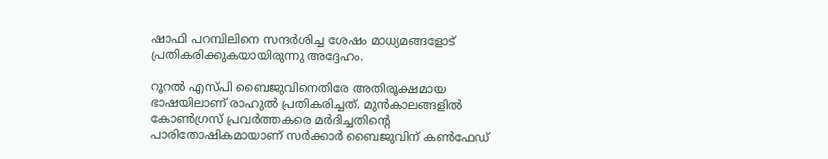ഷാഫി പറമ്പിലിനെ സന്ദര്‍ശിച്ച ശേഷം മാധ്യമങ്ങളോട് പ്രതികരിക്കുകയായിരുന്നു അദ്ദേഹം.

റൂറല്‍ എസ്പി ബൈജുവിനെതിരേ അതിരൂക്ഷമായ ഭാഷയിലാണ് രാഹുല്‍ പ്രതികരിച്ചത്. മുന്‍കാലങ്ങളില്‍ കോണ്‍ഗ്രസ് പ്രവര്‍ത്തകരെ മര്‍ദിച്ചതിന്റെ പാരിതോഷികമായാണ് സര്‍ക്കാര്‍ ബൈജുവിന് കണ്‍ഫേഡ്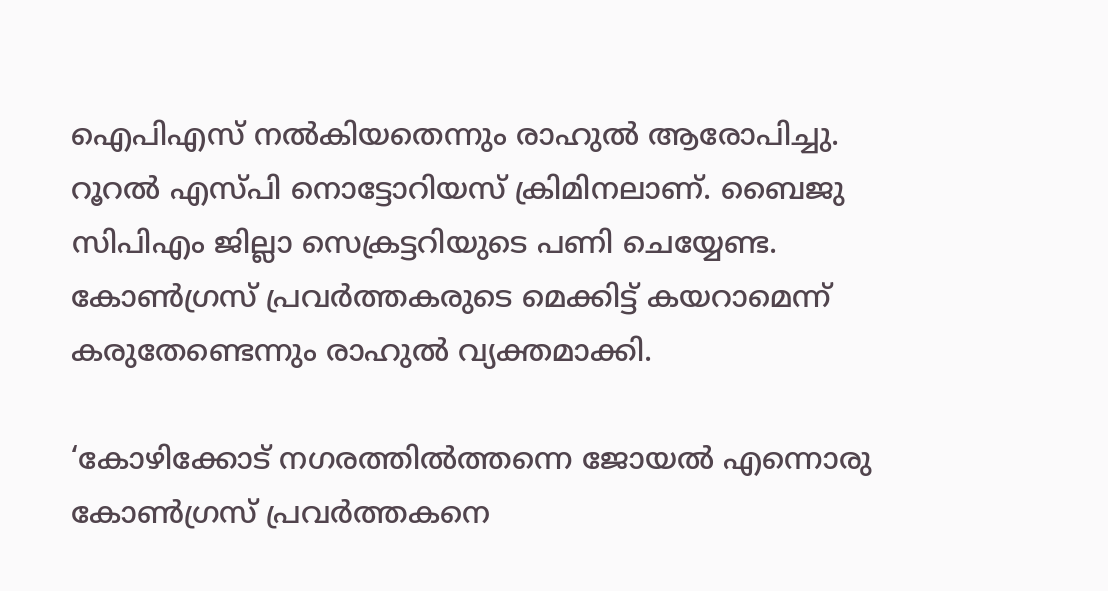ഐപിഎസ് നല്‍കിയതെന്നും രാഹുല്‍ ആരോപിച്ചു. റൂറല്‍ എസ്പി നൊട്ടോറിയസ് ക്രിമിനലാണ്. ബൈജു സിപിഎം ജില്ലാ സെക്രട്ടറിയുടെ പണി ചെയ്യേണ്ട. കോണ്‍ഗ്രസ് പ്രവര്‍ത്തകരുടെ മെക്കിട്ട് കയറാമെന്ന് കരുതേണ്ടെന്നും രാഹുല്‍ വ്യക്തമാക്കി.

‘കോഴിക്കോട് നഗരത്തില്‍ത്തന്നെ ജോയല്‍ എന്നൊരു കോണ്‍ഗ്രസ് പ്രവര്‍ത്തകനെ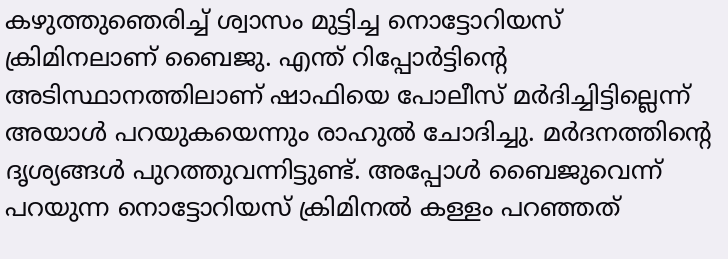കഴുത്തുഞെരിച്ച് ശ്വാസം മുട്ടിച്ച നൊട്ടോറിയസ് ക്രിമിനലാണ് ബൈജു. എന്ത് റിപ്പോര്‍ട്ടിന്റെ അടിസ്ഥാനത്തിലാണ് ഷാഫിയെ പോലീസ് മര്‍ദിച്ചിട്ടില്ലെന്ന് അയാള്‍ പറയുകയെന്നും രാഹുല്‍ ചോദിച്ചു. മര്‍ദനത്തിന്റെ ദൃശ്യങ്ങള്‍ പുറത്തുവന്നിട്ടുണ്ട്. അപ്പോള്‍ ബൈജുവെന്ന് പറയുന്ന നൊട്ടോറിയസ് ക്രിമിനല്‍ കള്ളം പറഞ്ഞത്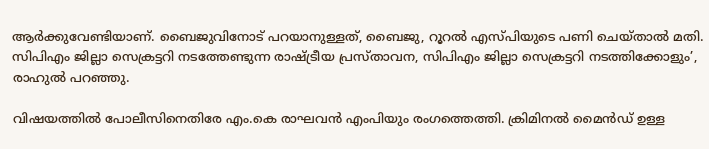ആര്‍ക്കുവേണ്ടിയാണ്. ബൈജുവിനോട് പറയാനുള്ളത്, ബൈജു, റൂറല്‍ എസ്പിയുടെ പണി ചെയ്താല്‍ മതി. സിപിഎം ജില്ലാ സെക്രട്ടറി നടത്തേണ്ടുന്ന രാഷ്ട്രീയ പ്രസ്താവന, സിപിഎം ജില്ലാ സെക്രട്ടറി നടത്തിക്കോളും’, രാഹുല്‍ പറഞ്ഞു.

വിഷയത്തില്‍ പോലീസിനെതിരേ എം.കെ രാഘവന്‍ എംപിയും രംഗത്തെത്തി. ക്രിമിനല്‍ മൈന്‍ഡ് ഉള്ള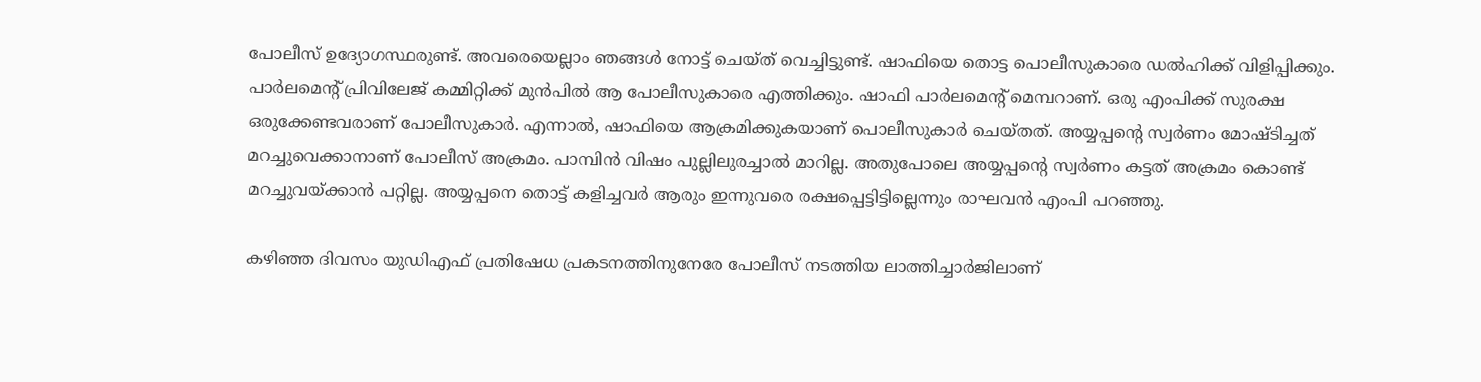പോലീസ് ഉദ്യോഗസ്ഥരുണ്ട്. അവരെയെല്ലാം ഞങ്ങള്‍ നോട്ട് ചെയ്ത് വെച്ചിട്ടുണ്ട്. ഷാഫിയെ തൊട്ട പൊലീസുകാരെ ഡല്‍ഹിക്ക് വിളിപ്പിക്കും. പാര്‍ലമെന്റ് പ്രിവിലേജ് കമ്മിറ്റിക്ക് മുന്‍പില്‍ ആ പോലീസുകാരെ എത്തിക്കും. ഷാഫി പാര്‍ലമെന്റ് മെമ്പറാണ്. ഒരു എംപിക്ക് സുരക്ഷ ഒരുക്കേണ്ടവരാണ് പോലീസുകാര്‍. എന്നാല്‍, ഷാഫിയെ ആക്രമിക്കുകയാണ് പൊലീസുകാര്‍ ചെയ്തത്. അയ്യപ്പന്റെ സ്വര്‍ണം മോഷ്ടിച്ചത് മറച്ചുവെക്കാനാണ് പോലീസ് അക്രമം. പാമ്പിന്‍ വിഷം പുല്ലിലുരച്ചാല്‍ മാറില്ല. അതുപോലെ അയ്യപ്പന്റെ സ്വര്‍ണം കട്ടത് അക്രമം കൊണ്ട് മറച്ചുവയ്ക്കാന്‍ പറ്റില്ല. അയ്യപ്പനെ തൊട്ട് കളിച്ചവര്‍ ആരും ഇന്നുവരെ രക്ഷപ്പെട്ടിട്ടില്ലെന്നും രാഘവന്‍ എംപി പറഞ്ഞു.

കഴിഞ്ഞ ദിവസം യുഡിഎഫ് പ്രതിഷേധ പ്രകടനത്തിനുനേരേ പോലീസ് നടത്തിയ ലാത്തിച്ചാര്‍ജിലാണ്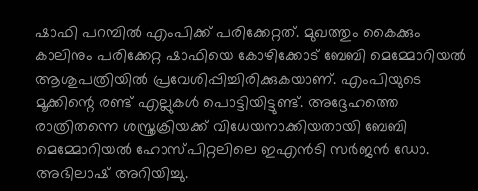ഷാഫി പറമ്പില്‍ എംപിക്ക് പരിക്കേറ്റത്. മുഖത്തും കൈക്കും കാലിനും പരിക്കേറ്റ ഷാഫിയെ കോഴിക്കോട് ബേബി മെമ്മോറിയല്‍ ആശുപത്രിയില്‍ പ്രവേശിപ്പിച്ചിരിക്കുകയാണ്. എംപിയുടെ മൂക്കിന്റെ രണ്ട് എല്ലുകള്‍ പൊട്ടിയിട്ടുണ്ട്. അദ്ദേഹത്തെ രാത്രിതന്നെ ശസ്ത്രക്രിയക്ക് വിധേയനാക്കിയതായി ബേബി മെമ്മോറിയല്‍ ഹോസ്പിറ്റലിലെ ഇഎന്‍ടി സര്‍ജന്‍ ഡോ. അഭിലാഷ് അറിയിച്ചു.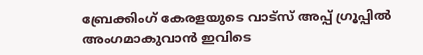ബ്രേക്കിംഗ് കേരളയുടെ വാട്സ് അപ്പ് ഗ്രൂപ്പിൽ അംഗമാകുവാൻ ഇവിടെ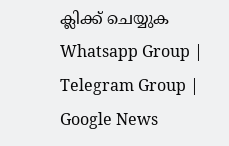ക്ലിക്ക് ചെയ്യുക Whatsapp Group | Telegram Group | Google News